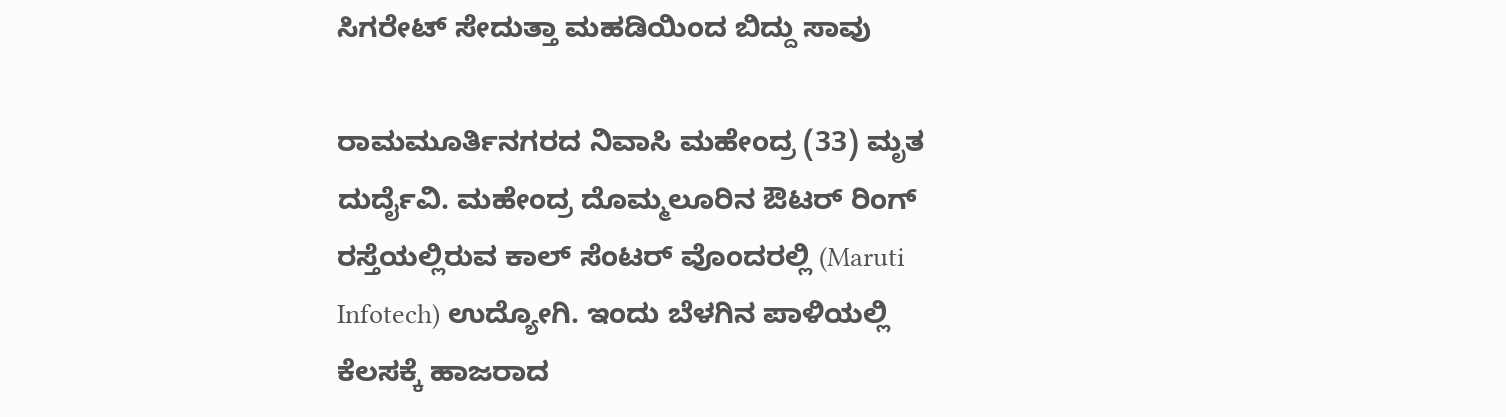ಸಿಗರೇಟ್ ಸೇದುತ್ತಾ ಮಹಡಿಯಿಂದ ಬಿದ್ದು ಸಾವು

ರಾಮಮೂರ್ತಿನಗರದ ನಿವಾಸಿ ಮಹೇಂದ್ರ (33) ಮೃತ ದುರ್ದೈವಿ. ಮಹೇಂದ್ರ ದೊಮ್ಮಲೂರಿನ ಔಟರ್ ರಿಂಗ್ ರಸ್ತೆಯಲ್ಲಿರುವ ಕಾಲ್ ಸೆಂಟರ್ ವೊಂದರಲ್ಲಿ (Maruti Infotech) ಉದ್ಯೋಗಿ. ಇಂದು ಬೆಳಗಿನ ಪಾಳಿಯಲ್ಲಿ ಕೆಲಸಕ್ಕೆ ಹಾಜರಾದ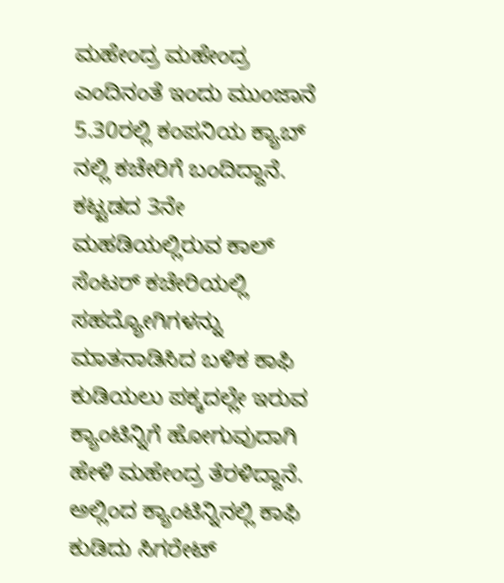ಮಹೇಂದ್ರ ಮಹೇಂದ್ರ ಎಂದಿನಂತೆ ಇಂದು ಮುಂಜಾನೆ 5.30ರಲ್ಲಿ ಕಂಪನಿಯ ಕ್ಯಾಬ್ ನಲ್ಲಿ ಕಚೇರಿಗೆ ಬಂದಿದ್ದಾನೆ.
ಕಟ್ಟಡದ 3ನೇ ಮಹಡಿಯಲ್ಲಿರುವ ಕಾಲ್ ಸೆಂಟರ್ ಕಚೇರಿಯಲ್ಲಿ ಸಹದ್ಯೋಗಿಗಳನ್ನು ಮಾತನಾಡಿಸಿದ ಬಳಿಕ ಕಾಫಿ ಕುಡಿಯಲು ಪಕ್ಕದಲ್ಲೇ ಇರುವ ಕ್ಯಾಂಟಿನ್ನಿಗೆ ಹೋಗುವುದಾಗಿ ಹೇಳಿ ಮಹೇಂದ್ರ ತೆರಳಿದ್ದಾನೆ.
ಅಲ್ಲಿಂದ ಕ್ಯಾಂಟಿನ್ನಿನಲ್ಲಿ ಕಾಫಿ ಕುಡಿದು ಸಿಗರೇಟ್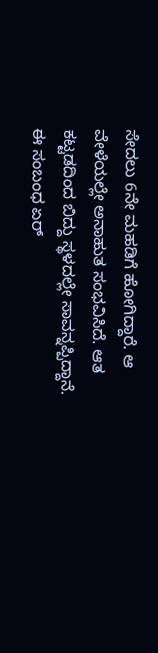ಸೇದಲು 6ನೇ ಮಹಡಿಗೆ ಹೋಗಿದ್ದಾರೆ. ಆ ವೇಳೆಯಲ್ಲೇ ಅನಾಹುತ ಸಂಭವಿಸಿದೆ. ಆತ ಕಟ್ಟಡದಿಂದ ಬಿದ್ದು ಸ್ಥಳದಲ್ಲೇ ಸಾವನ್ನಪ್ಪಿದ್ದಾನೆ.
ಈ ಸಂಬಂಧ ಏರ್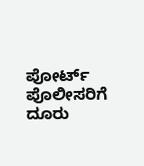ಪೋರ್ಟ್ ಪೊಲೀಸರಿಗೆ ದೂರು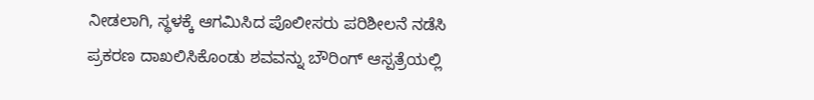ನೀಡಲಾಗಿ, ಸ್ಥಳಕ್ಕೆ ಆಗಮಿಸಿದ ಪೊಲೀಸರು ಪರಿಶೀಲನೆ ನಡೆಸಿ ಪ್ರಕರಣ ದಾಖಲಿಸಿಕೊಂಡು ಶವವನ್ನು ಬೌರಿಂಗ್ ಆಸ್ಪತ್ರೆಯಲ್ಲಿ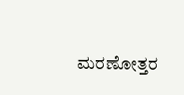ಮರಣೋತ್ತರ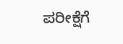ಪರೀಕ್ಷೆಗೆ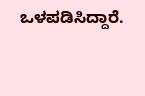ಒಳಪಡಿಸಿದ್ದಾರೆ.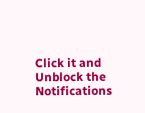Click it and Unblock the Notifications